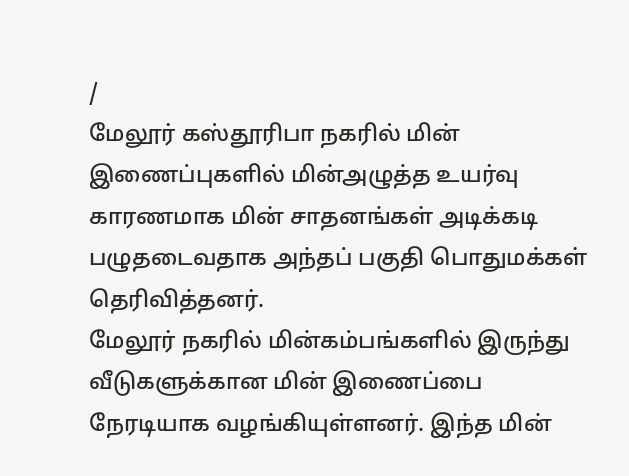/
மேலூர் கஸ்தூரிபா நகரில் மின் இணைப்புகளில் மின்அழுத்த உயர்வு காரணமாக மின் சாதனங்கள் அடிக்கடி பழுதடைவதாக அந்தப் பகுதி பொதுமக்கள் தெரிவித்தனர்.
மேலூர் நகரில் மின்கம்பங்களில் இருந்து வீடுகளுக்கான மின் இணைப்பை நேரடியாக வழங்கியுள்ளனர். இந்த மின்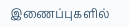இணைப்புகளில்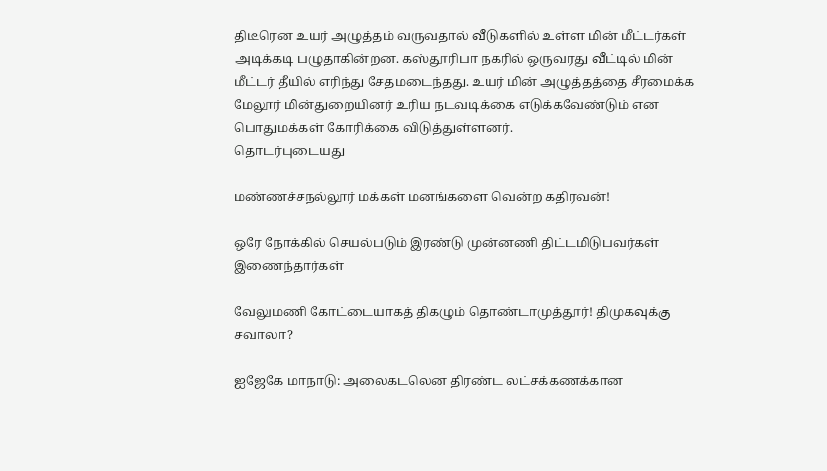திடீரென உயர் அழுத்தம் வருவதால் வீடுகளில் உள்ள மின் மீட்டர்கள் அடிக்கடி பழுதாகின்றன. கஸ்தூரிபா நகரில் ஒருவரது வீட்டில் மின் மீட்டர் தீயில் எரிந்து சேதமடைந்தது. உயர் மின் அழுத்தத்தை சீரமைக்க மேலூர் மின்துறையினர் உரிய நடவடிக்கை எடுக்கவேண்டும் என பொதுமக்கள் கோரிக்கை விடுத்துள்ளனர்.
தொடர்புடையது

மண்ணச்சநல்லூர் மக்கள் மனங்களை வென்ற கதிரவன்!

ஒரே நோக்கில் செயல்படும் இரண்டு முன்னணி திட்டமிடுபவர்கள் இணைந்தார்கள்

வேலுமணி கோட்டையாகத் திகழும் தொண்டாமுத்தூர்! திமுகவுக்கு சவாலா?

ஐஜேகே மாநாடு: அலைகடலென திரண்ட லட்சக்கணக்கான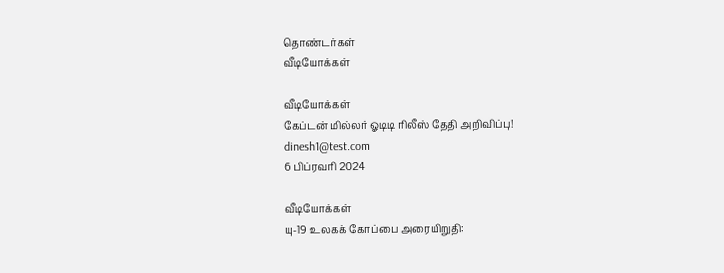தொண்டர்கள்
வீடியோக்கள்

வீடியோக்கள்
கேப்டன் மில்லர் ஓடிடி ரிலீஸ் தேதி அறிவிப்பு!
dinesh1@test.com
6 பிப்ரவரி 2024

வீடியோக்கள்
யு-19 உலகக் கோப்பை அரையிறுதி: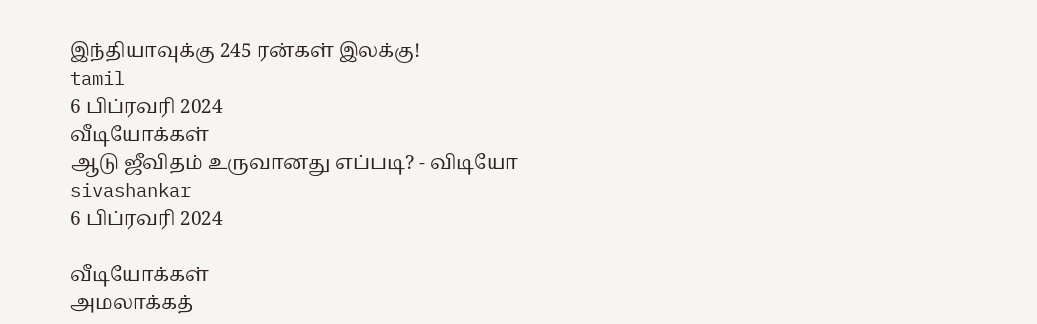இந்தியாவுக்கு 245 ரன்கள் இலக்கு!
tamil
6 பிப்ரவரி 2024
வீடியோக்கள்
ஆடு ஜீவிதம் உருவானது எப்படி? - விடியோ
sivashankar
6 பிப்ரவரி 2024

வீடியோக்கள்
அமலாக்கத்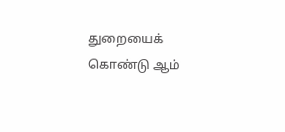துறையைக் கொண்டு ஆம்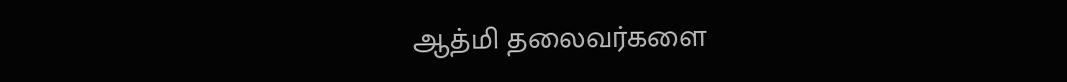ஆத்மி தலைவர்களை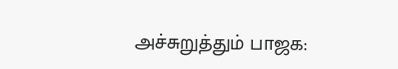அச்சுறுத்தும் பாஜக: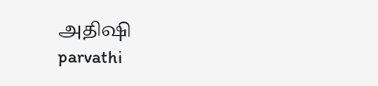அதிஷி
parvathi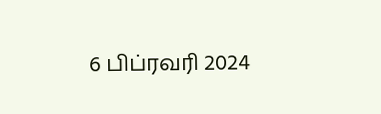6 பிப்ரவரி 2024